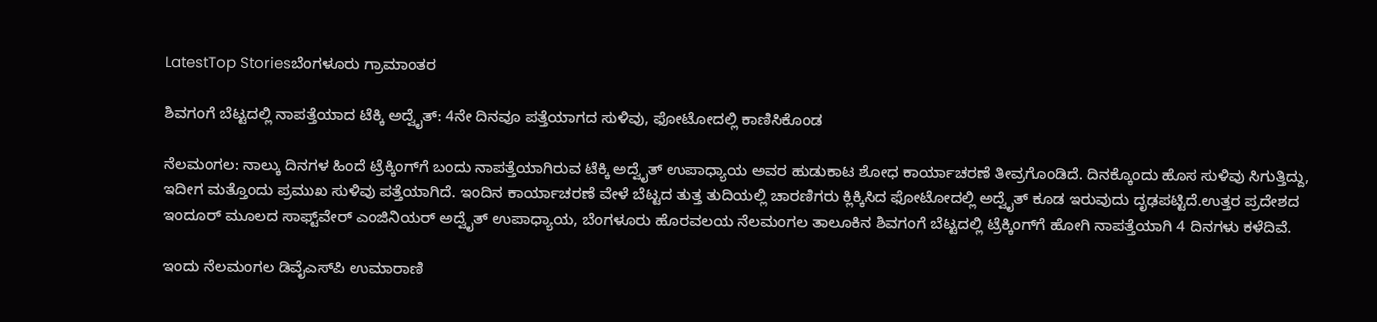LatestTop Storiesಬೆಂಗಳೂರು ಗ್ರಾಮಾಂತರ

ಶಿವಗಂಗೆ ಬೆಟ್ಟದಲ್ಲಿ ನಾಪತ್ತೆಯಾದ ಟೆಕ್ಕಿ ಅದ್ವೈತ್: 4ನೇ ದಿನವೂ ಪತ್ತೆಯಾಗದ ಸುಳಿವು, ಫೋಟೋದಲ್ಲಿ ಕಾಣಿಸಿಕೊಂಡ

ನೆಲಮಂಗಲ: ನಾಲ್ಕು ದಿನಗಳ ಹಿಂದೆ ಟ್ರೆಕ್ಕಿಂಗ್‌ಗೆ ಬಂದು ನಾಪತ್ತೆಯಾಗಿರುವ ಟೆಕ್ಕಿ ಅದ್ವೈತ್ ಉಪಾಧ್ಯಾಯ ಅವರ ಹುಡುಕಾಟ ಶೋಧ ಕಾರ್ಯಾಚರಣೆ ತೀವ್ರಗೊಂಡಿದೆ. ದಿನಕ್ಕೊಂದು ಹೊಸ ಸುಳಿವು ಸಿಗುತ್ತಿದ್ದು, ಇದೀಗ ಮತ್ತೊಂದು ಪ್ರಮುಖ ಸುಳಿವು ಪತ್ತೆಯಾಗಿದೆ. ಇಂದಿನ ಕಾರ್ಯಾಚರಣೆ ವೇಳೆ ಬೆಟ್ಟದ ತುತ್ತ ತುದಿಯಲ್ಲಿ ಚಾರಣಿಗರು ಕ್ಲಿಕ್ಕಿಸಿದ ಫೋಟೋದಲ್ಲಿ ಅದ್ವೈತ್ ಕೂಡ ಇರುವುದು ದೃಢಪಟ್ಟಿದೆ.ಉತ್ತರ ಪ್ರದೇಶದ ಇಂದೂರ್ ಮೂಲದ ಸಾಫ್ಟ್‌ವೇರ್ ಎಂಜಿನಿಯರ್ ಅದ್ವೈತ್ ಉಪಾಧ್ಯಾಯ, ಬೆಂಗಳೂರು ಹೊರವಲಯ ನೆಲಮಂಗಲ ತಾಲೂಕಿನ ಶಿವಗಂಗೆ ಬೆಟ್ಟದಲ್ಲಿ ಟ್ರೆಕ್ಕಿಂಗ್‌ಗೆ ಹೋಗಿ ನಾಪತ್ತೆಯಾಗಿ 4 ದಿನಗಳು ಕಳೆದಿವೆ.

ಇಂದು ನೆಲಮಂಗಲ ಡಿವೈಎಸ್‌ಪಿ ಉಮಾರಾಣಿ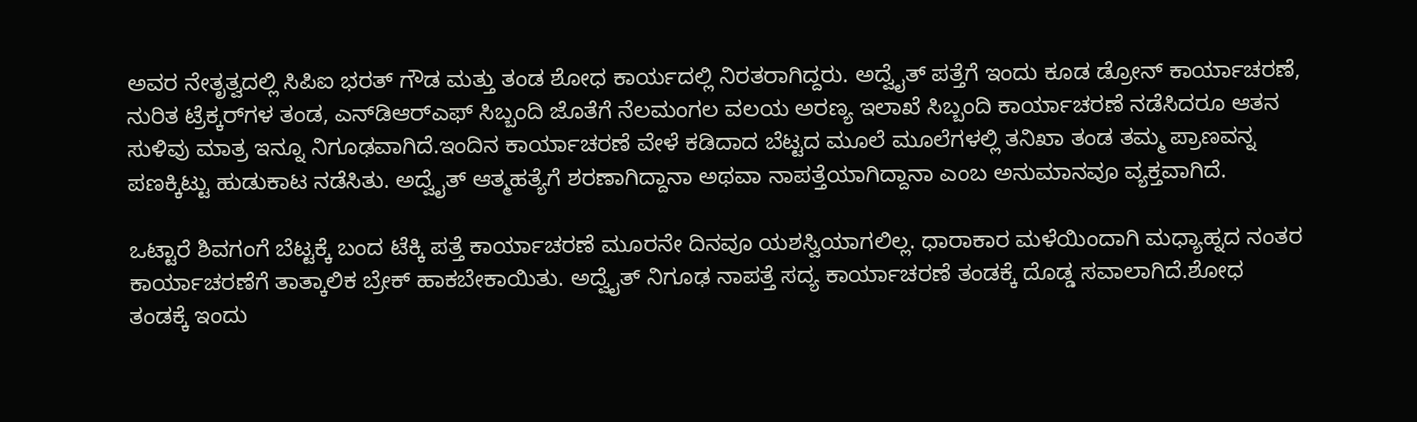ಅವರ ನೇತೃತ್ವದಲ್ಲಿ ಸಿಪಿಐ ಭರತ್ ಗೌಡ ಮತ್ತು ತಂಡ ಶೋಧ ಕಾರ್ಯದಲ್ಲಿ ನಿರತರಾಗಿದ್ದರು. ಅದ್ವೈತ್ ಪತ್ತೆಗೆ ಇಂದು ಕೂಡ ಡ್ರೋನ್ ಕಾರ್ಯಾಚರಣೆ, ನುರಿತ ಟ್ರೆಕ್ಕರ್‌ಗಳ ತಂಡ, ಎನ್‌ಡಿಆರ್‌ಎಫ್ ಸಿಬ್ಬಂದಿ ಜೊತೆಗೆ ನೆಲಮಂಗಲ ವಲಯ ಅರಣ್ಯ ಇಲಾಖೆ ಸಿಬ್ಬಂದಿ ಕಾರ್ಯಾಚರಣೆ ನಡೆಸಿದರೂ ಆತನ ಸುಳಿವು ಮಾತ್ರ ಇನ್ನೂ ನಿಗೂಢವಾಗಿದೆ.ಇಂದಿನ ಕಾರ್ಯಾಚರಣೆ ವೇಳೆ ಕಡಿದಾದ ಬೆಟ್ಟದ ಮೂಲೆ ಮೂಲೆಗಳಲ್ಲಿ ತನಿಖಾ ತಂಡ ತಮ್ಮ ಪ್ರಾಣವನ್ನ ಪಣಕ್ಕಿಟ್ಟು ಹುಡುಕಾಟ ನಡೆಸಿತು. ಅದ್ವೈತ್ ಆತ್ಮಹತ್ಯೆಗೆ ಶರಣಾಗಿದ್ದಾನಾ ಅಥವಾ ನಾಪತ್ತೆಯಾಗಿದ್ದಾನಾ ಎಂಬ ಅನುಮಾನವೂ ವ್ಯಕ್ತವಾಗಿದೆ.

ಒಟ್ಟಾರೆ ಶಿವಗಂಗೆ ಬೆಟ್ಟಕ್ಕೆ ಬಂದ ಟೆಕ್ಕಿ ಪತ್ತೆ ಕಾರ್ಯಾಚರಣೆ ಮೂರನೇ ದಿನವೂ ಯಶಸ್ವಿಯಾಗಲಿಲ್ಲ. ಧಾರಾಕಾರ ಮಳೆಯಿಂದಾಗಿ ಮಧ್ಯಾಹ್ನದ ನಂತರ ಕಾರ್ಯಾಚರಣೆಗೆ ತಾತ್ಕಾಲಿಕ ಬ್ರೇಕ್ ಹಾಕಬೇಕಾಯಿತು. ಅದ್ವೈತ್ ನಿಗೂಢ ನಾಪತ್ತೆ ಸದ್ಯ ಕಾರ್ಯಾಚರಣೆ ತಂಡಕ್ಕೆ ದೊಡ್ಡ ಸವಾಲಾಗಿದೆ.ಶೋಧ ತಂಡಕ್ಕೆ ಇಂದು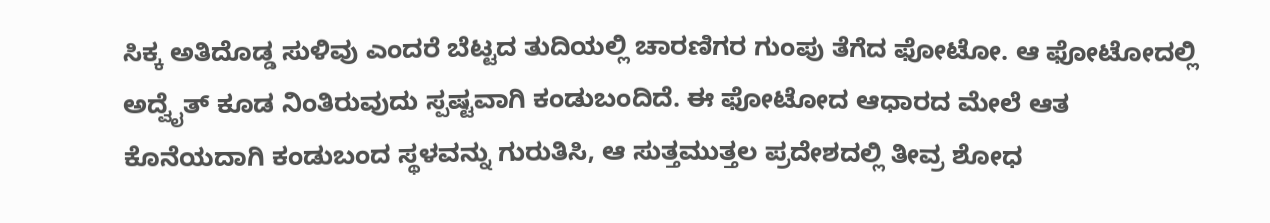ಸಿಕ್ಕ ಅತಿದೊಡ್ಡ ಸುಳಿವು ಎಂದರೆ ಬೆಟ್ಟದ ತುದಿಯಲ್ಲಿ ಚಾರಣಿಗರ ಗುಂಪು ತೆಗೆದ ಫೋಟೋ. ಆ ಫೋಟೋದಲ್ಲಿ ಅದ್ವೈತ್ ಕೂಡ ನಿಂತಿರುವುದು ಸ್ಪಷ್ಟವಾಗಿ ಕಂಡುಬಂದಿದೆ. ಈ ಫೋಟೋದ ಆಧಾರದ ಮೇಲೆ ಆತ ಕೊನೆಯದಾಗಿ ಕಂಡುಬಂದ ಸ್ಥಳವನ್ನು ಗುರುತಿಸಿ, ಆ ಸುತ್ತಮುತ್ತಲ ಪ್ರದೇಶದಲ್ಲಿ ತೀವ್ರ ಶೋಧ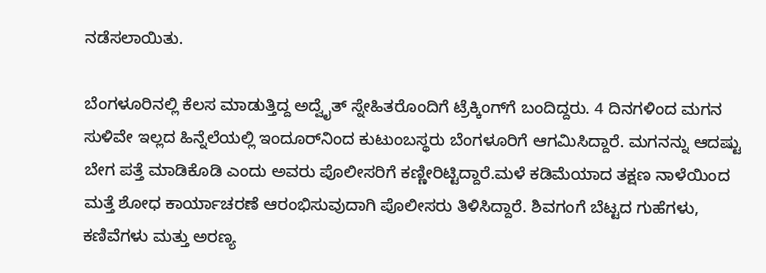ನಡೆಸಲಾಯಿತು.

ಬೆಂಗಳೂರಿನಲ್ಲಿ ಕೆಲಸ ಮಾಡುತ್ತಿದ್ದ ಅದ್ವೈತ್ ಸ್ನೇಹಿತರೊಂದಿಗೆ ಟ್ರೆಕ್ಕಿಂಗ್‌ಗೆ ಬಂದಿದ್ದರು. 4 ದಿನಗಳಿಂದ ಮಗನ ಸುಳಿವೇ ಇಲ್ಲದ ಹಿನ್ನೆಲೆಯಲ್ಲಿ ಇಂದೂರ್‌ನಿಂದ ಕುಟುಂಬಸ್ಥರು ಬೆಂಗಳೂರಿಗೆ ಆಗಮಿಸಿದ್ದಾರೆ. ಮಗನನ್ನು ಆದಷ್ಟು ಬೇಗ ಪತ್ತೆ ಮಾಡಿಕೊಡಿ ಎಂದು ಅವರು ಪೊಲೀಸರಿಗೆ ಕಣ್ಣೀರಿಟ್ಟಿದ್ದಾರೆ.ಮಳೆ ಕಡಿಮೆಯಾದ ತಕ್ಷಣ ನಾಳೆಯಿಂದ ಮತ್ತೆ ಶೋಧ ಕಾರ್ಯಾಚರಣೆ ಆರಂಭಿಸುವುದಾಗಿ ಪೊಲೀಸರು ತಿಳಿಸಿದ್ದಾರೆ. ಶಿವಗಂಗೆ ಬೆಟ್ಟದ ಗುಹೆಗಳು, ಕಣಿವೆಗಳು ಮತ್ತು ಅರಣ್ಯ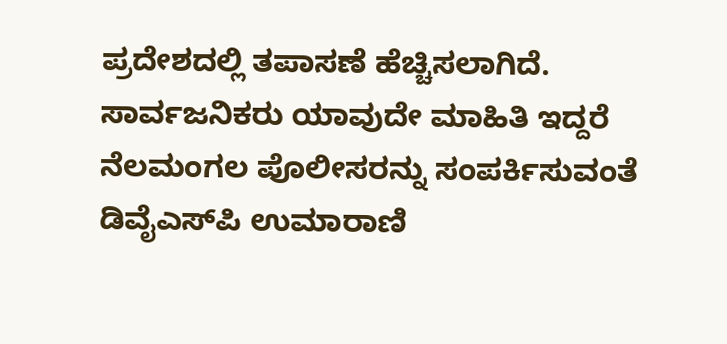ಪ್ರದೇಶದಲ್ಲಿ ತಪಾಸಣೆ ಹೆಚ್ಚಿಸಲಾಗಿದೆ. ಸಾರ್ವಜನಿಕರು ಯಾವುದೇ ಮಾಹಿತಿ ಇದ್ದರೆ ನೆಲಮಂಗಲ ಪೊಲೀಸರನ್ನು ಸಂಪರ್ಕಿಸುವಂತೆ ಡಿವೈಎಸ್‌ಪಿ ಉಮಾರಾಣಿ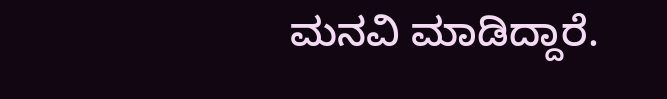ಮನವಿ ಮಾಡಿದ್ದಾರೆ.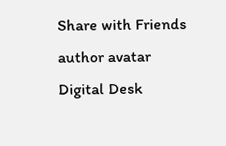Share with Friends
author avatar
Digital Desk